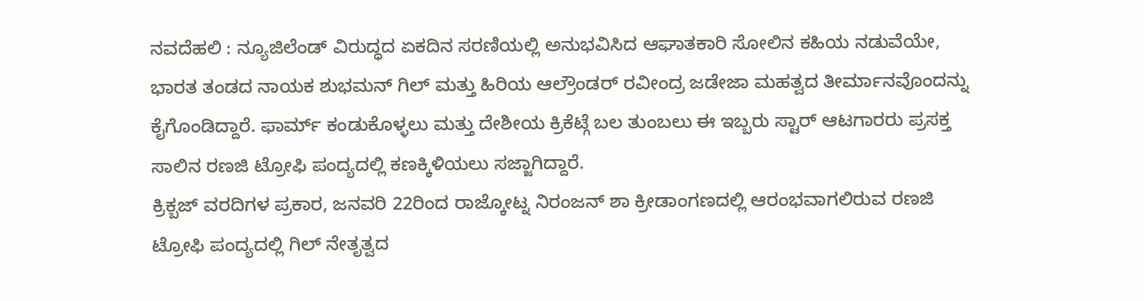ನವದೆಹಲಿ : ನ್ಯೂಜಿಲೆಂಡ್ ವಿರುದ್ಧದ ಏಕದಿನ ಸರಣಿಯಲ್ಲಿ ಅನುಭವಿಸಿದ ಆಘಾತಕಾರಿ ಸೋಲಿನ ಕಹಿಯ ನಡುವೆಯೇ, ಭಾರತ ತಂಡದ ನಾಯಕ ಶುಭಮನ್ ಗಿಲ್ ಮತ್ತು ಹಿರಿಯ ಆಲ್ರೌಂಡರ್ ರವೀಂದ್ರ ಜಡೇಜಾ ಮಹತ್ವದ ತೀರ್ಮಾನವೊಂದನ್ನು ಕೈಗೊಂಡಿದ್ದಾರೆ. ಫಾರ್ಮ್ ಕಂಡುಕೊಳ್ಳಲು ಮತ್ತು ದೇಶೀಯ ಕ್ರಿಕೆಟ್ಗೆ ಬಲ ತುಂಬಲು ಈ ಇಬ್ಬರು ಸ್ಟಾರ್ ಆಟಗಾರರು ಪ್ರಸಕ್ತ ಸಾಲಿನ ರಣಜಿ ಟ್ರೋಫಿ ಪಂದ್ಯದಲ್ಲಿ ಕಣಕ್ಕಿಳಿಯಲು ಸಜ್ಜಾಗಿದ್ದಾರೆ.
ಕ್ರಿಕ್ಬಜ್ ವರದಿಗಳ ಪ್ರಕಾರ, ಜನವರಿ 22ರಿಂದ ರಾಜ್ಕೋಟ್ನ ನಿರಂಜನ್ ಶಾ ಕ್ರೀಡಾಂಗಣದಲ್ಲಿ ಆರಂಭವಾಗಲಿರುವ ರಣಜಿ ಟ್ರೋಫಿ ಪಂದ್ಯದಲ್ಲಿ ಗಿಲ್ ನೇತೃತ್ವದ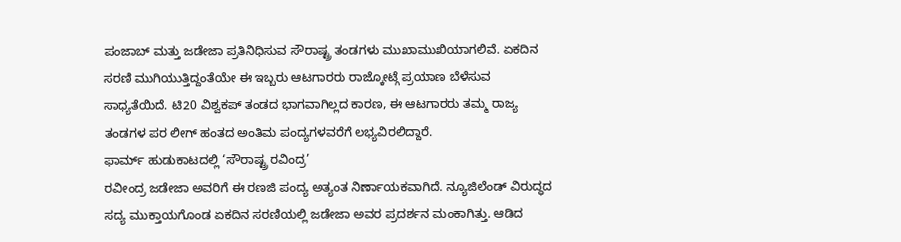ಪಂಜಾಬ್ ಮತ್ತು ಜಡೇಜಾ ಪ್ರತಿನಿಧಿಸುವ ಸೌರಾಷ್ಟ್ರ ತಂಡಗಳು ಮುಖಾಮುಖಿಯಾಗಲಿವೆ. ಏಕದಿನ ಸರಣಿ ಮುಗಿಯುತ್ತಿದ್ದಂತೆಯೇ ಈ ಇಬ್ಬರು ಆಟಗಾರರು ರಾಜ್ಕೋಟ್ಗೆ ಪ್ರಯಾಣ ಬೆಳೆಸುವ ಸಾಧ್ಯತೆಯಿದೆ. ಟಿ20 ವಿಶ್ವಕಪ್ ತಂಡದ ಭಾಗವಾಗಿಲ್ಲದ ಕಾರಣ, ಈ ಆಟಗಾರರು ತಮ್ಮ ರಾಜ್ಯ ತಂಡಗಳ ಪರ ಲೀಗ್ ಹಂತದ ಅಂತಿಮ ಪಂದ್ಯಗಳವರೆಗೆ ಲಭ್ಯವಿರಲಿದ್ದಾರೆ.
ಫಾರ್ಮ್ ಹುಡುಕಾಟದಲ್ಲಿ ‘ಸೌರಾಷ್ಟ್ರ ರವಿಂದ್ರ’
ರವೀಂದ್ರ ಜಡೇಜಾ ಅವರಿಗೆ ಈ ರಣಜಿ ಪಂದ್ಯ ಅತ್ಯಂತ ನಿರ್ಣಾಯಕವಾಗಿದೆ. ನ್ಯೂಜಿಲೆಂಡ್ ವಿರುದ್ಧದ ಸದ್ಯ ಮುಕ್ತಾಯಗೊಂಡ ಏಕದಿನ ಸರಣಿಯಲ್ಲಿ ಜಡೇಜಾ ಅವರ ಪ್ರದರ್ಶನ ಮಂಕಾಗಿತ್ತು. ಆಡಿದ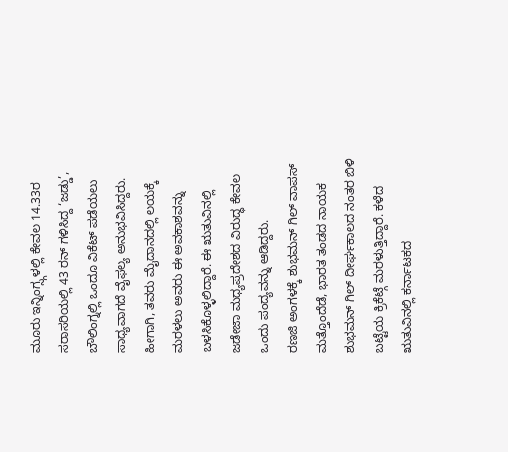ಮೂರು ಇನ್ನಿಂಗ್ಸ್ಗಳಲ್ಲಿ ಕೇವಲ 14.33ರ ಸರಾಸರಿಯಲ್ಲಿ 43 ರನ್ ಗಳಿಸಿದ್ದ ‘ಜಡ್ಡು’, ಬೌಲಿಂಗ್ನಲ್ಲಿ ಒಂದೂ ವಿಕೆಟ್ ಪಡೆಯಲು ಸಾಧ್ಯವಾಗದೆ ವೈಫಲ್ಯ ಅನುಭವಿಸಿದ್ದರು. ಹೀಗಾಗಿ, ತವರು ಮೈದಾನದಲ್ಲಿ ಲಯಕ್ಕೆ ಮರಳಲು ಅವರು ಈ ಅವಕಾಶವನ್ನು ಬಳಸಿಕೊಳ್ಳಲಿದ್ದಾರೆ. ಈ ಋತುವಿನಲ್ಲಿ ಜಡೇಜಾ ಮಧ್ಯಪ್ರದೇಶದ ವಿರುದ್ಧ ಕೇವಲ ಒಂದು ಪಂದ್ಯವನ್ನು ಆಡಿದ್ದರು.
ರಣಜಿ ಅಂಗಳಕ್ಕೆ ಶುಭಮನ್ ಗಿಲ್ ವಾಪಸ್
ಮತ್ತೊಂದೆಡೆ, ಭಾರತ ತಂಡದ ನಾಯಕ ಶುಭಮನ್ ಗಿಲ್ ದೀರ್ಘಕಾಲದ ನಂತರ ಬಿಳಿ ಬಟ್ಟೆಯ ಕ್ರಿಕೆಟ್ಗೆ ಮರಳುತ್ತಿದ್ದಾರೆ. ಕಳೆದ ಋತುವಿನಲ್ಲಿ ಕರ್ನಾಟಕದ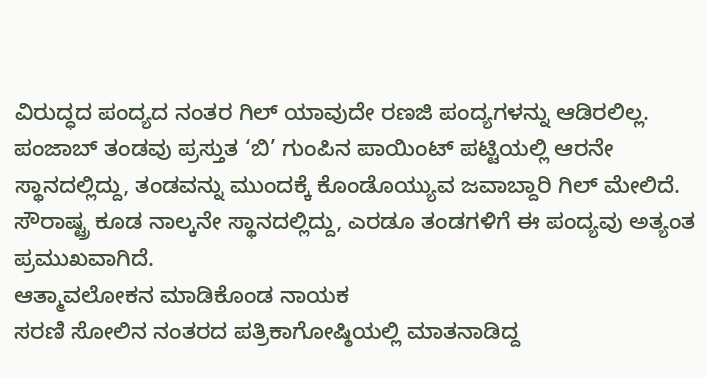ವಿರುದ್ಧದ ಪಂದ್ಯದ ನಂತರ ಗಿಲ್ ಯಾವುದೇ ರಣಜಿ ಪಂದ್ಯಗಳನ್ನು ಆಡಿರಲಿಲ್ಲ. ಪಂಜಾಬ್ ತಂಡವು ಪ್ರಸ್ತುತ ‘ಬಿ’ ಗುಂಪಿನ ಪಾಯಿಂಟ್ ಪಟ್ಟಿಯಲ್ಲಿ ಆರನೇ ಸ್ಥಾನದಲ್ಲಿದ್ದು, ತಂಡವನ್ನು ಮುಂದಕ್ಕೆ ಕೊಂಡೊಯ್ಯುವ ಜವಾಬ್ದಾರಿ ಗಿಲ್ ಮೇಲಿದೆ. ಸೌರಾಷ್ಟ್ರ ಕೂಡ ನಾಲ್ಕನೇ ಸ್ಥಾನದಲ್ಲಿದ್ದು, ಎರಡೂ ತಂಡಗಳಿಗೆ ಈ ಪಂದ್ಯವು ಅತ್ಯಂತ ಪ್ರಮುಖವಾಗಿದೆ.
ಆತ್ಮಾವಲೋಕನ ಮಾಡಿಕೊಂಡ ನಾಯಕ
ಸರಣಿ ಸೋಲಿನ ನಂತರದ ಪತ್ರಿಕಾಗೋಷ್ಠಿಯಲ್ಲಿ ಮಾತನಾಡಿದ್ದ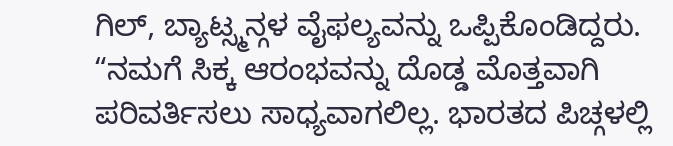ಗಿಲ್, ಬ್ಯಾಟ್ಸ್ಮನ್ಗಳ ವೈಫಲ್ಯವನ್ನು ಒಪ್ಪಿಕೊಂಡಿದ್ದರು. “ನಮಗೆ ಸಿಕ್ಕ ಆರಂಭವನ್ನು ದೊಡ್ಡ ಮೊತ್ತವಾಗಿ ಪರಿವರ್ತಿಸಲು ಸಾಧ್ಯವಾಗಲಿಲ್ಲ. ಭಾರತದ ಪಿಚ್ಗಳಲ್ಲಿ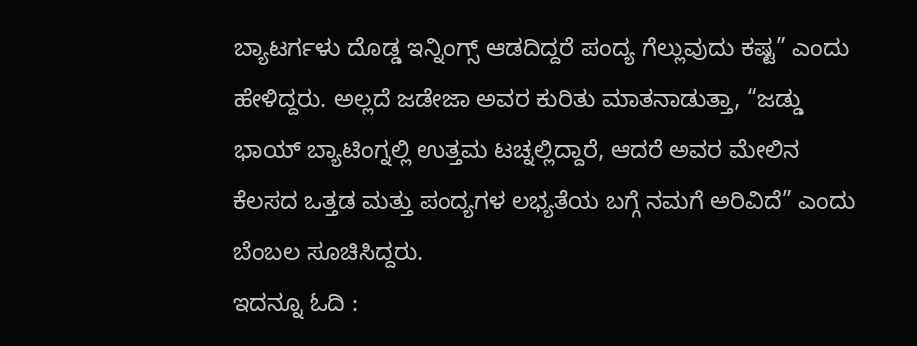ಬ್ಯಾಟರ್ಗಳು ದೊಡ್ಡ ಇನ್ನಿಂಗ್ಸ್ ಆಡದಿದ್ದರೆ ಪಂದ್ಯ ಗೆಲ್ಲುವುದು ಕಷ್ಟ” ಎಂದು ಹೇಳಿದ್ದರು. ಅಲ್ಲದೆ ಜಡೇಜಾ ಅವರ ಕುರಿತು ಮಾತನಾಡುತ್ತಾ, “ಜಡ್ಡು ಭಾಯ್ ಬ್ಯಾಟಿಂಗ್ನಲ್ಲಿ ಉತ್ತಮ ಟಚ್ನಲ್ಲಿದ್ದಾರೆ, ಆದರೆ ಅವರ ಮೇಲಿನ ಕೆಲಸದ ಒತ್ತಡ ಮತ್ತು ಪಂದ್ಯಗಳ ಲಭ್ಯತೆಯ ಬಗ್ಗೆ ನಮಗೆ ಅರಿವಿದೆ” ಎಂದು ಬೆಂಬಲ ಸೂಚಿಸಿದ್ದರು.
ಇದನ್ನೂ ಓದಿ :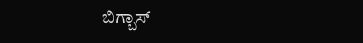ಬಿಗ್ಬಾಸ್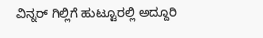ವಿನ್ನರ್ ಗಿಲ್ಲಿಗೆ ಹುಟ್ಟೂರಲ್ಲಿ ಅದ್ದೂರಿ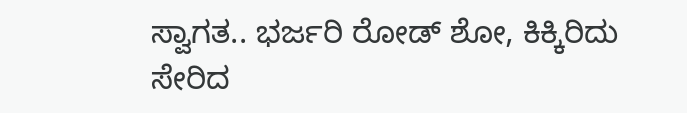ಸ್ವಾಗತ.. ಭರ್ಜರಿ ರೋಡ್ ಶೋ, ಕಿಕ್ಕಿರಿದು ಸೇರಿದ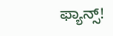ಫ್ಯಾನ್ಸ್!